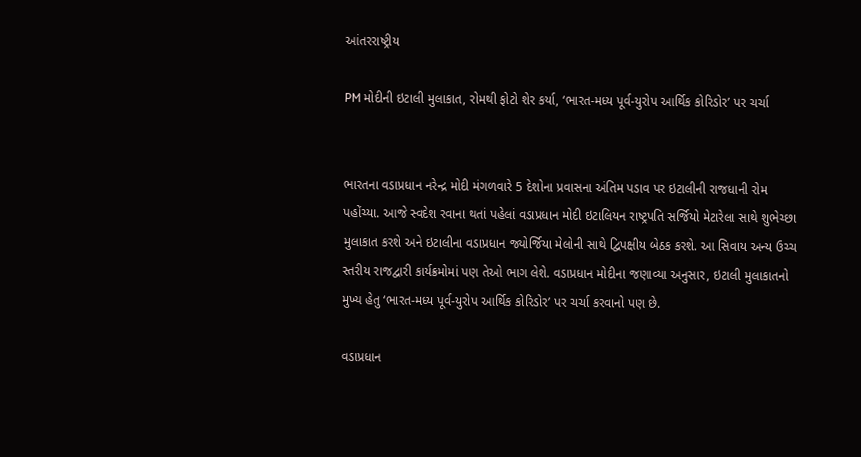આંતરરાષ્ટ્રીય

PM મોદીની ઇટાલી મુલાકાત, રોમથી ફોટો શેર કર્યા, ‘ભારત-મધ્ય પૂર્વ-યુરોપ આર્થિક કોરિડોર’ પર ચર્ચા


ભારતના વડાપ્રધાન નરેન્દ્ર મોદી મંગળવારે 5 દેશોના પ્રવાસના અંતિમ પડાવ પર ઇટાલીની રાજધાની રોમ પહોંચ્યા. આજે સ્વદેશ રવાના થતાં પહેલાં વડાપ્રધાન મોદી ઇટાલિયન રાષ્ટ્રપતિ સર્જિયો મેટારેલા સાથે શુભેચ્છા મુલાકાત કરશે અને ઇટાલીના વડાપ્રધાન જ્યોર્જિયા મેલોની સાથે દ્વિપક્ષીય બેઠક કરશે. આ સિવાય અન્ય ઉચ્ચ સ્તરીય રાજદ્વારી કાર્યક્રમોમાં પણ તેઓ ભાગ લેશે. વડાપ્રધાન મોદીના જણાવ્યા અનુસાર, ઇટાલી મુલાકાતનો મુખ્ય હેતુ ‘ભારત-મધ્ય પૂર્વ-યુરોપ આર્થિક કોરિડોર’ પર ચર્ચા કરવાનો પણ છે.

વડાપ્રધાન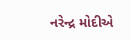નરેન્દ્ર મોદીએ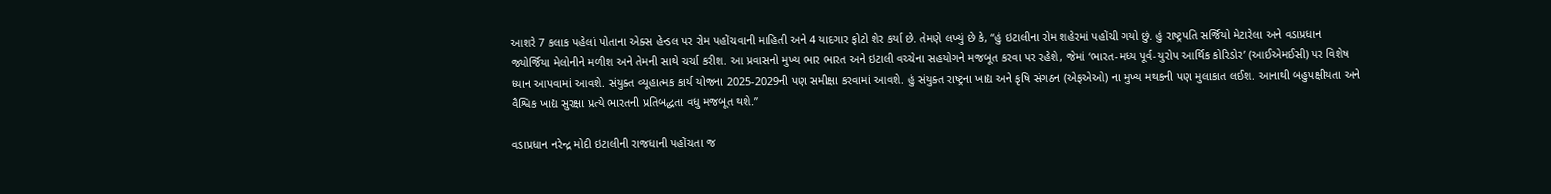આશરે 7 કલાક પહેલાં પોતાના એક્સ હેન્ડલ પર રોમ પહોંચવાની માહિતી અને 4 યાદગાર ફોટો શેર કર્યા છે. તેમણે લખ્યું છે કે, “હું ઇટાલીના રોમ શહેરમાં પહોંચી ગયો છું. હું રાષ્ટ્રપતિ સર્જિયો મેટારેલા અને વડાપ્રધાન જ્યોર્જિયા મેલોનીને મળીશ અને તેમની સાથે ચર્ચા કરીશ. આ પ્રવાસનો મુખ્ય ભાર ભારત અને ઇટાલી વચ્ચેના સહયોગને મજબૂત કરવા પર રહેશે, જેમાં ‘ભારત-મધ્ય પૂર્વ-યુરોપ આર્થિક કોરિડોર’ (આઈએમઈસી) પર વિશેષ ધ્યાન આપવામાં આવશે. સંયુક્ત વ્યૂહાત્મક કાર્ય યોજના 2025-2029ની પણ સમીક્ષા કરવામાં આવશે. હું સંયુક્ત રાષ્ટ્રના ખાદ્ય અને કૃષિ સંગઠન (એફએઓ) ના મુખ્ય મથકની પણ મુલાકાત લઈશ. આનાથી બહુપક્ષીયતા અને વૈશ્વિક ખાદ્ય સુરક્ષા પ્રત્યે ભારતની પ્રતિબદ્ધતા વધુ મજબૂત થશે.”

વડાપ્રધાન નરેન્દ્ર મોદી ઇટાલીની રાજધાની પહોંચતા જ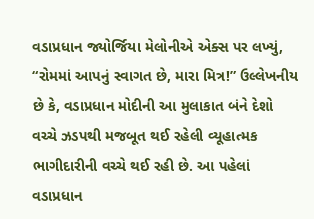વડાપ્રધાન જ્યોર્જિયા મેલોનીએ એક્સ પર લખ્યું, “રોમમાં આપનું સ્વાગત છે, મારા મિત્ર!” ઉલ્લેખનીય છે કે, વડાપ્રધાન મોદીની આ મુલાકાત બંને દેશો વચ્ચે ઝડપથી મજબૂત થઈ રહેલી વ્યૂહાત્મક ભાગીદારીની વચ્ચે થઈ રહી છે. આ પહેલાં વડાપ્રધાન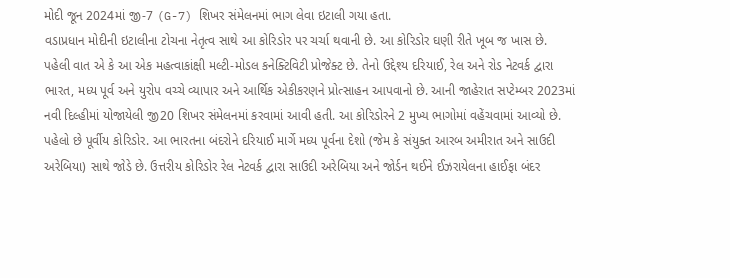મોદી જૂન 2024માં જી-7 (G-7) શિખર સંમેલનમાં ભાગ લેવા ઇટાલી ગયા હતા.
વડાપ્રધાન મોદીની ઇટાલીના ટોચના નેતૃત્વ સાથે આ કોરિડોર પર ચર્ચા થવાની છે. આ કોરિડોર ઘણી રીતે ખૂબ જ ખાસ છે. પહેલી વાત એ કે આ એક મહત્વાકાંક્ષી મલ્ટી-મોડલ કનેક્ટિવિટી પ્રોજેક્ટ છે. તેનો ઉદ્દેશ્ય દરિયાઈ, રેલ અને રોડ નેટવર્ક દ્વારા ભારત, મધ્ય પૂર્વ અને યુરોપ વચ્ચે વ્યાપાર અને આર્થિક એકીકરણને પ્રોત્સાહન આપવાનો છે. આની જાહેરાત સપ્ટેમ્બર 2023માં નવી દિલ્હીમાં યોજાયેલી જી20 શિખર સંમેલનમાં કરવામાં આવી હતી. આ કોરિડોરને 2 મુખ્ય ભાગોમાં વહેંચવામાં આવ્યો છે. પહેલો છે પૂર્વીય કોરિડોર. આ ભારતના બંદરોને દરિયાઈ માર્ગે મધ્ય પૂર્વના દેશો (જેમ કે સંયુક્ત આરબ અમીરાત અને સાઉદી અરેબિયા) સાથે જોડે છે. ઉત્તરીય કોરિડોર રેલ નેટવર્ક દ્વારા સાઉદી અરેબિયા અને જોર્ડન થઈને ઈઝરાયેલના હાઈફા બંદર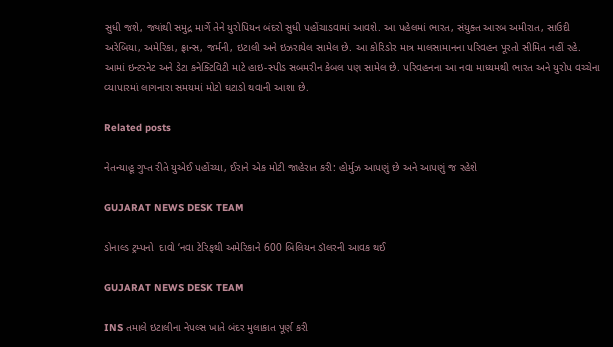સુધી જશે, જ્યાંથી સમુદ્ર માર્ગે તેને યુરોપિયન બંદરો સુધી પહોંચાડવામાં આવશે. આ પહેલમાં ભારત, સંયુક્ત આરબ અમીરાત, સાઉદી અરેબિયા, અમેરિકા, ફ્રાન્સ, જર્મની, ઇટાલી અને ઇઝરાયેલ સામેલ છે. આ કોરિડોર માત્ર માલસામાનના પરિવહન પૂરતો સીમિત નહીં રહે. આમાં ઇન્ટરનેટ અને ડેટા કનેક્ટિવિટી માટે હાઇ-સ્પીડ સબમરીન કેબલ પણ સામેલ છે. પરિવહનના આ નવા માધ્યમથી ભારત અને યુરોપ વચ્ચેના વ્યાપારમાં લાગનારા સમયમાં મોટો ઘટાડો થવાની આશા છે.

Related posts

નેતન્યાહૂ ગુપ્ત રીતે યુએઈ પહોંચ્યા, ઈરાને એક મોટી જાહેરાત કરી: હોર્મુઝ આપણું છે અને આપણું જ રહેશે

GUJARAT NEWS DESK TEAM

ડોનાલ્ડ ટ્રમ્પનો  દાવો ‘નવા ટેરિફથી અમેરિકાને 600 બિલિયન ડૉલરની આવક થઈ

GUJARAT NEWS DESK TEAM

INS તમાલે ઇટાલીના નેપલ્સ ખાતે બંદર મુલાકાત પૂર્ણ કરી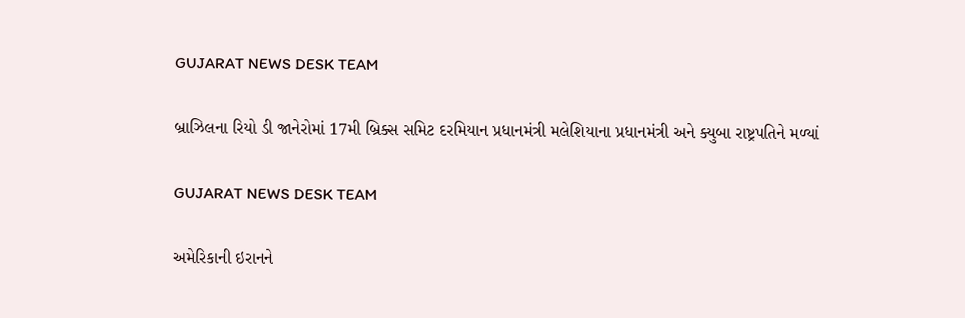GUJARAT NEWS DESK TEAM

બ્રાઝિલના રિયો ડી જાનેરોમાં 17મી બ્રિક્સ સમિટ દરમિયાન પ્રધાનમંત્રી મલેશિયાના પ્રધાનમંત્રી અને ક્યુબા રાષ્ટ્રપતિને મળ્યાં

GUJARAT NEWS DESK TEAM

અમેરિકાની ઇરાનને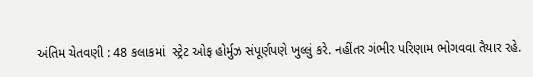અંતિમ ચેતવણી : 48 કલાકમાં  સ્ટ્રેટ ઓફ હોર્મુઝ સંપૂર્ણપણે ખુલ્લું કરે. નહીંતર ગંભીર પરિણામ ભોગવવા તૈયાર રહે.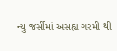ન્યુ જર્સીમાં અસહ્ય ગરમી થી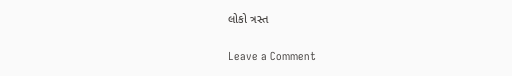લોકો ત્રસ્ત

Leave a Comment